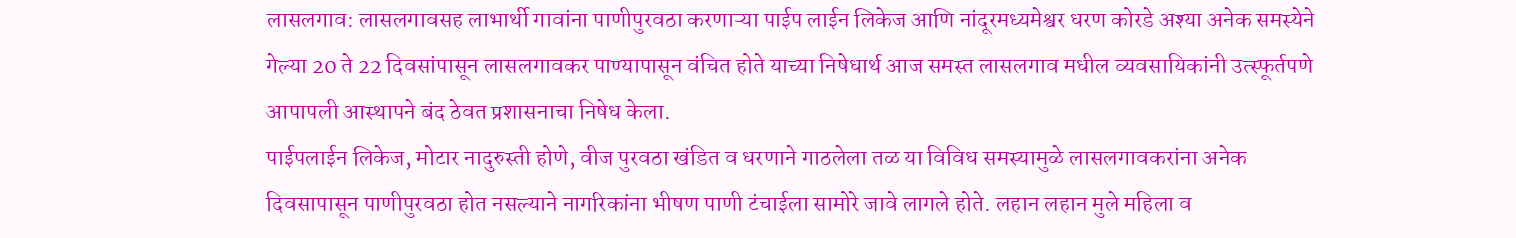लासलगाव: लासलगावसह लाभार्थी गावांना पाणीपुरवठा करणाऱ्या पाईप लाईन लिकेज आणि नांदूरमध्यमेश्वर धरण कोरडे अश्या अनेक समस्येने गेल्या 20 ते 22 दिवसांपासून लासलगावकर पाण्यापासून वंचित होते याच्या निषेधार्थ आज समस्त लासलगाव मधील व्यवसायिकांनी उत्स्फूर्तपणे आपापली आस्थापने बंद ठेवत प्रशासनाचा निषेध केला.
पाईपलाईन लिकेज, मोटार नादुरुस्ती होणे, वीज पुरवठा खंडित व धरणाने गाठलेला तळ या विविध समस्यामुळे लासलगावकरांना अनेक दिवसापासून पाणीपुरवठा होत नसल्याने नागरिकांना भीषण पाणी टंचाईला सामोरे जावे लागले होते. लहान लहान मुले महिला व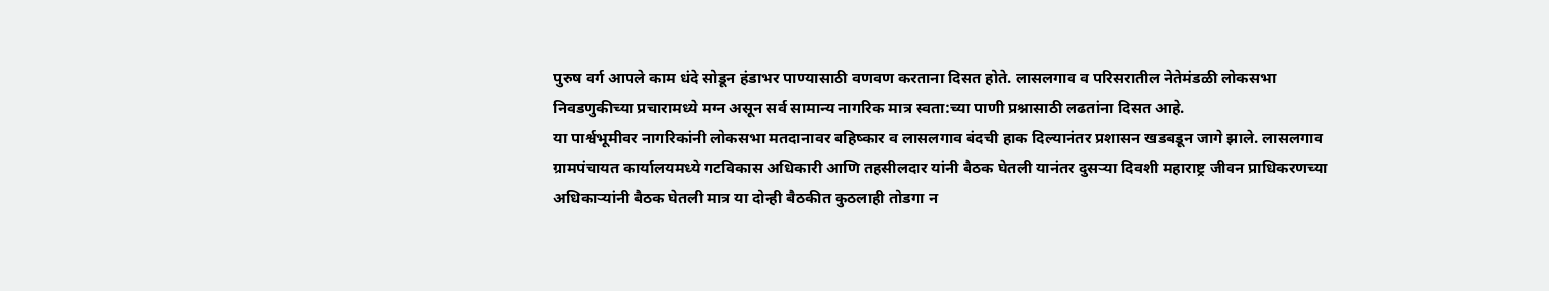पुरुष वर्ग आपले काम धंदे सोडून हंडाभर पाण्यासाठी वणवण करताना दिसत होते. लासलगाव व परिसरातील नेतेमंडळी लोकसभा निवडणुकीच्या प्रचारामध्ये मग्न असून सर्व सामान्य नागरिक मात्र स्वता:च्या पाणी प्रश्नासाठी लढतांना दिसत आहे.
या पार्श्वभूमीवर नागरिकांनी लोकसभा मतदानावर बहिष्कार व लासलगाव बंदची हाक दिल्यानंतर प्रशासन खडबडून जागे झाले. लासलगाव ग्रामपंचायत कार्यालयमध्ये गटविकास अधिकारी आणि तहसीलदार यांनी बैठक घेतली यानंतर दुसऱ्या दिवशी महाराष्ट्र जीवन प्राधिकरणच्या अधिकाऱ्यांनी बैठक घेतली मात्र या दोन्ही बैठकीत कुठलाही तोडगा न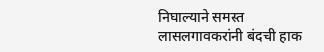निघाल्याने समस्त लासलगावकरांनी बंदची हाक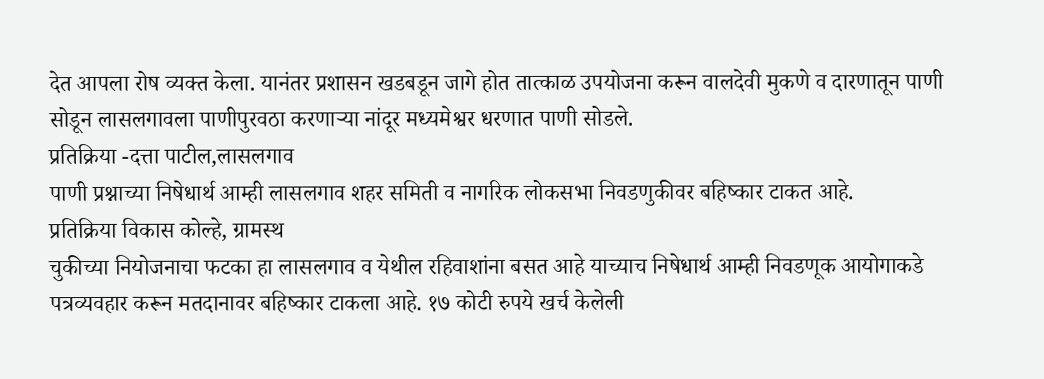देत आपला रोष व्यक्त केला. यानंतर प्रशासन खडबडून जागे होत तात्काळ उपयोजना करून वालदेवी मुकणे व दारणातून पाणी सोडून लासलगावला पाणीपुरवठा करणाऱ्या नांदूर मध्यमेश्वर धरणात पाणी सोडले.
प्रतिक्रिया -दत्ता पाटील,लासलगाव
पाणी प्रश्नाच्या निषेधार्थ आम्ही लासलगाव शहर समिती व नागरिक लोकसभा निवडणुकीवर बहिष्कार टाकत आहे.
प्रतिक्रिया विकास कोल्हे, ग्रामस्थ
चुकीच्या नियोजनाचा फटका हा लासलगाव व येथील रहिवाशांना बसत आहे याच्याच निषेधार्थ आम्ही निवडणूक आयोगाकडे पत्रव्यवहार करून मतदानावर बहिष्कार टाकला आहे. १७ कोटी रुपये खर्च केलेली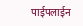पाईपलाईन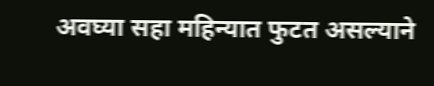अवघ्या सहा महिन्यात फुटत असल्याने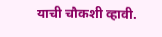याची चौकशी व्हावी.